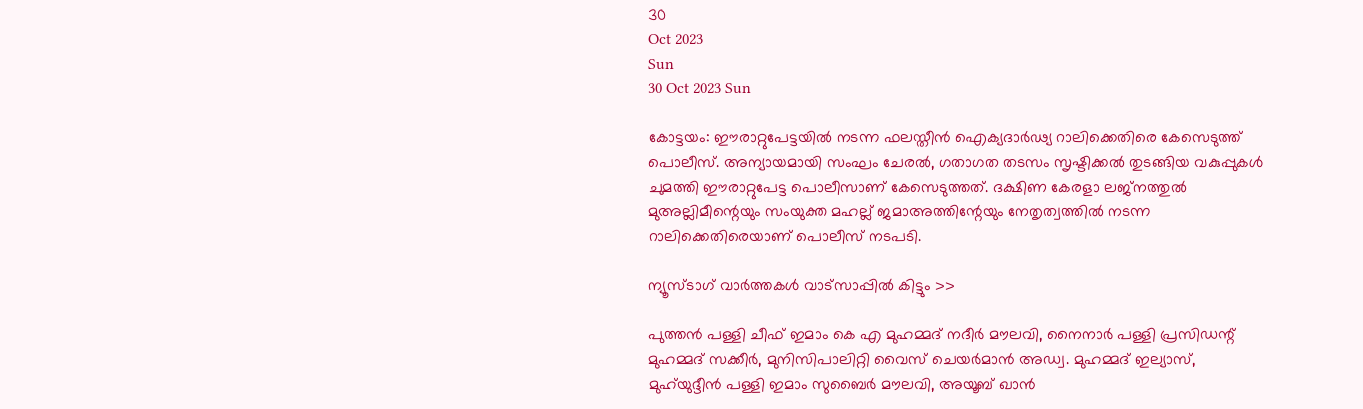30
Oct 2023
Sun
30 Oct 2023 Sun

കോട്ടയം: ഈരാറ്റുപേട്ടയിൽ നടന്ന ഫലസ്തീൻ ഐക്യദാർഢ്യ റാലിക്കെതിരെ കേസെടുത്ത് പൊലീസ്. അന്യായമായി സംഘം ചേരൽ, ഗതാഗത തടസം സൃഷ്ടിക്കൽ തുടങ്ങിയ വകുപ്പുകൾ ചുമത്തി ഈരാറ്റുപേട്ട പൊലീസാണ് കേസെടുത്തത്. ദക്ഷിണ കേരളാ ലജ്നത്തുൽ മുഅല്ലിമീന്റെയും സംയുക്ത മഹല്ല് ജമാഅത്തിന്റേയും നേതൃത്വത്തിൽ നടന്ന റാലിക്കെതിരെയാണ് പൊലീസ് നടപടി.

ന്യൂസ്ടാഗ് വാര്‍ത്തകള്‍ വാട്‌സാപ്പില്‍ കിട്ടും >>

പുത്തൻ പള്ളി ചീഫ് ഇമാം കെ എ മുഹമ്മദ് നദീർ മൗലവി, നൈനാർ പള്ളി പ്രസിഡന്റ് മുഹമ്മദ് സക്കീർ, മുനിസിപാലിറ്റി വൈസ് ചെയർമാൻ അഡ്വ. മുഹമ്മദ് ഇല്യാസ്, മുഹ്‌യുദ്ദീൻ പള്ളി ഇമാം സുബൈർ മൗലവി, അയൂബ് ഖാൻ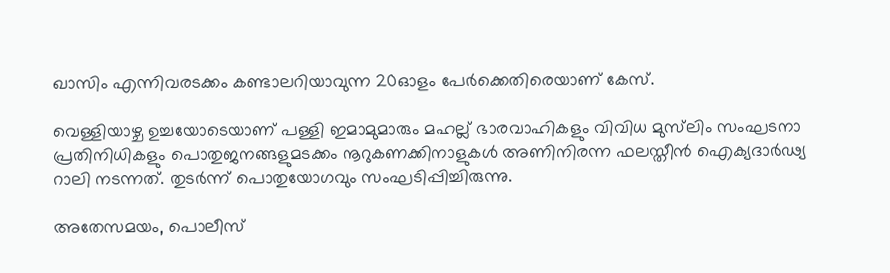ഖാസിം എന്നിവരടക്കം കണ്ടാലറിയാവുന്ന 20ഓളം പേർക്കെതിരെയാണ് കേസ്.

വെള്ളിയാഴ്ച ഉച്ചയോടെയാണ് പള്ളി ഇമാമുമാരും മഹല്ല് ഭാരവാഹികളും വിവിധ മുസ്‌ലിം സംഘടനാ പ്രതിനിധികളും പൊതുജനങ്ങളുമടക്കം നൂറുകണക്കിനാളുകൾ അണിനിരന്ന ഫലസ്തീൻ ഐക്യദാർഢ്യ റാലി നടന്നത്. തുടർന്ന് പൊതുയോഗവും സംഘടിപ്പിച്ചിരുന്നു.

അതേസമയം, പൊലീസ്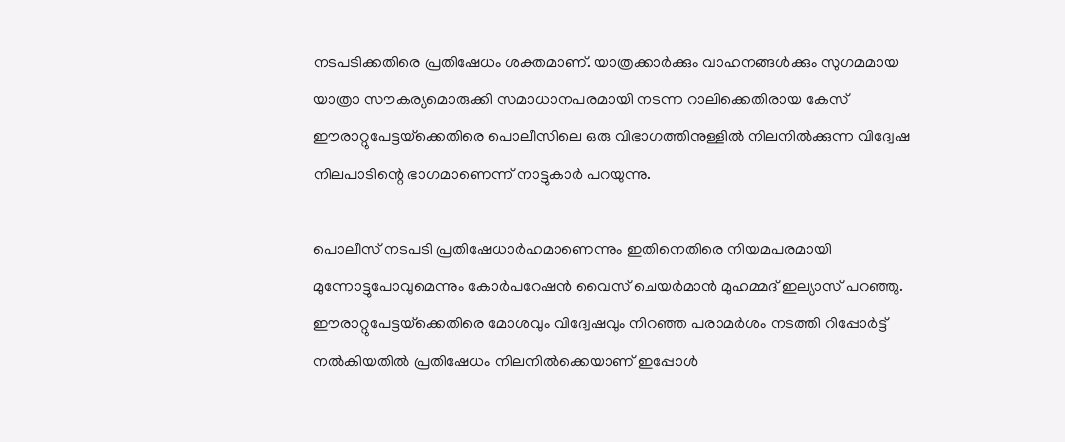നടപടിക്കതിരെ പ്രതിഷേധം ശക്തമാണ്. യാത്രക്കാർക്കും വാഹനങ്ങൾക്കും സുഗമമായ യാത്രാ സൗകര്യമൊരുക്കി സമാധാനപരമായി നടന്ന റാലിക്കെതിരായ കേസ് ഈരാറ്റുപേട്ടയ്‌ക്കെതിരെ പൊലീസിലെ ഒരു വിഭാഗത്തിനുള്ളിൽ നിലനിൽക്കുന്ന വിദ്വേഷ നിലപാടിന്റെ ഭാഗമാണെന്ന് നാട്ടുകാർ പറയുന്നു.

പൊലീസ് നടപടി പ്രതിഷേധാർഹമാണെന്നും ഇതിനെതിരെ നിയമപരമായി മുന്നോട്ടുപോവുമെന്നും കോർപറേഷൻ വൈസ് ചെയർമാൻ മുഹമ്മദ് ഇല്യാസ് പറഞ്ഞു. ഈരാറ്റുപേട്ടയ്‌ക്കെതിരെ മോശവും വിദ്വേഷവും നിറഞ്ഞ പരാമർശം നടത്തി റിപ്പോർട്ട് നൽകിയതിൽ പ്രതിഷേധം നിലനിൽക്കെയാണ് ഇപ്പോൾ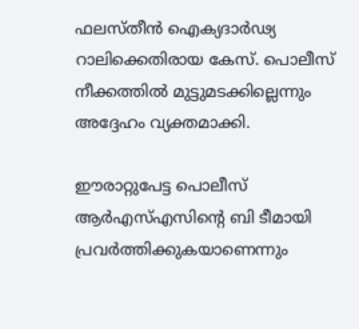ഫലസ്തീൻ ഐക്യദാർഢ്യ റാലിക്കെതിരായ കേസ്. പൊലീസ് നീക്കത്തിൽ മുട്ടുമടക്കില്ലെന്നും അദ്ദേഹം വ്യക്തമാക്കി.

ഈരാറ്റുപേട്ട പൊലീസ് ആർഎസ്എസിന്റെ ബി ടീമായി പ്രവർത്തിക്കുകയാണെന്നും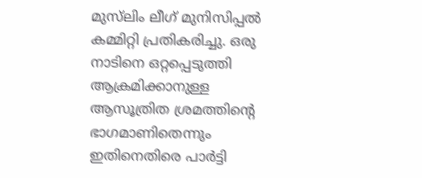മുസ്‌ലിം ലീഗ് മുനിസിപ്പൽ കമ്മിറ്റി പ്രതികരിച്ചു. ഒരു നാടിനെ ഒറ്റപ്പെടുത്തി ആക്രമിക്കാനുള്ള ആസൂത്രിത ശ്രമത്തിന്റെ ഭാഗമാണിതെന്നും ഇതിനെതിരെ പാർട്ടി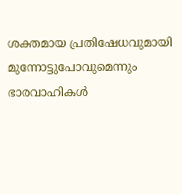ശക്തമായ പ്രതിഷേധവുമായി മുന്നോട്ടുപോവുമെന്നും ഭാരവാഹികൾ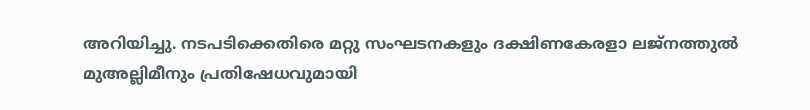അറിയിച്ചു. നടപടിക്കെതിരെ മറ്റു സംഘടനകളും ദക്ഷിണകേരളാ ലജ്നത്തുൽ മുഅല്ലിമീനും പ്രതിഷേധവുമായി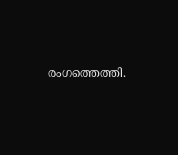രംഗത്തെത്തി.